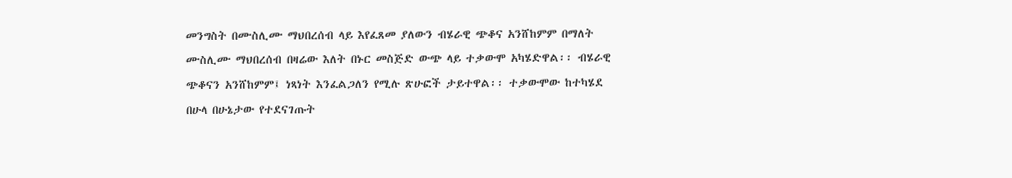መንግስት በሙስሊሙ ማህበረሰብ ላይ እየፈጸመ ያለውን ብሄራዊ ጭቆና አንሸከምም በማለት ሙስሊሙ ማህበረሰብ በዛሬው እለት በኑር መስጅድ ውጭ ላይ ተቃውሞ አካሄድዋል፡፡ ብሄራዊ ጭቆናን አንሸከምም፤ ነጻነት እንፈልጋለን የሚሉ ጽሁፎች ታይተዋል፡፡ ተቃውሞው ከተካሄደ በሁላ በሁኔታው የተደናገጡት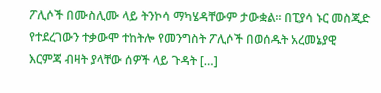ፖሊሶች በሙስሊሙ ላይ ትንኮሳ ማካሄዳቸውም ታውቋል፡፡ በፒያሳ ኑር መስጂድ የተደረገውን ተቃውሞ ተከትሎ የመንግስት ፖሊሶች በወሰዱት አረመኔያዊ እርምጃ ብዛት ያላቸው ሰዎች ላይ ጉዳት […]